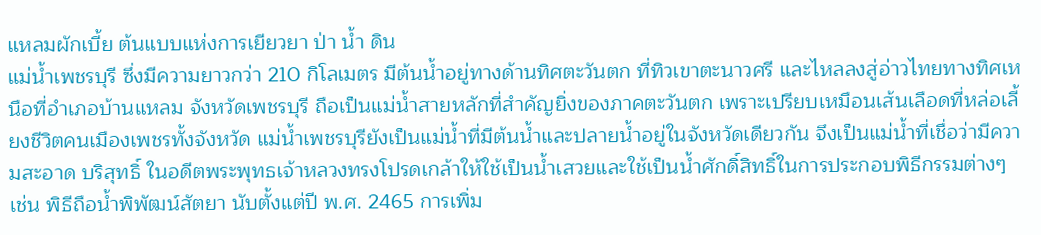แหลมผักเบี้ย ต้นแบบแห่งการเยียวยา ป่า น้ำ ดิน
แม่น้ำเพชรบุรี ซึ่งมีความยาวกว่า 210 กิโลเมตร มีต้นน้ำอยู่ทางด้านทิศตะวันตก ที่ทิวเขาตะนาวศรี และไหลลงสู่อ่าวไทยทางทิศเหนือที่อำเภอบ้านแหลม จังหวัดเพชรบุรี ถือเป็นแม่น้ำสายหลักที่สำคัญยิ่งของภาคตะวันตก เพราะเปรียบเหมือนเส้นเลือดที่หล่อเลี้ยงชีวิตคนเมืองเพชรทั้งจังหวัด แม่น้ำเพชรบุรียังเป็นแม่น้ำที่มีต้นน้ำและปลายน้ำอยู่ในจังหวัดเดียวกัน จึงเป็นแม่น้ำที่เชื่อว่ามีความสะอาด บริสุทธิ์ ในอดีตพระพุทธเจ้าหลวงทรงโปรดเกล้าให้ใช้เป็นน้ำเสวยและใช้เป็นน้ำศักดิ์สิทธิ์ในการประกอบพิธีกรรมต่างๆ เช่น พิธีถือน้ำพิพัฒน์สัตยา นับตั้งแต่ปี พ.ศ. 2465 การเพิ่ม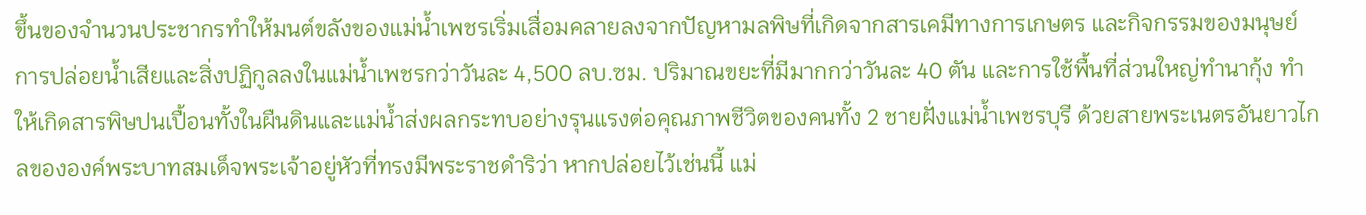ขึ้นของจำนวนประชากรทำให้มนต์ขลังของแม่น้ำเพชรเริ่มเสื่อมคลายลงจากปัญหามลพิษที่เกิดจากสารเคมีทางการเกษตร และกิจกรรมของมนุษย์ การปล่อยน้ำเสียและสิ่งปฏิกูลลงในแม่น้ำเพชรกว่าวันละ 4,500 ลบ.ซม. ปริมาณขยะที่มีมากกว่าวันละ 40 ตัน และการใช้พื้นที่ส่วนใหญ่ทำนากุ้ง ทำให้เกิดสารพิษปนเปื้อนทั้งในผืนดินและแม่น้ำส่งผลกระทบอย่างรุนแรงต่อคุณภาพชีวิตของคนทั้ง 2 ชายฝั่งแม่น้ำเพชรบุรี ด้วยสายพระเนตรอันยาวไกลขององค์พระบาทสมเด็จพระเจ้าอยู่หัวที่ทรงมีพระราชดำริว่า หากปล่อยไว้เช่นนี้ แม่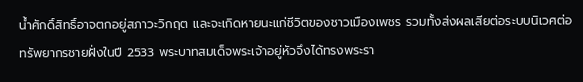น้ำศักดิ์สิทธิ์อาจตกอยู่สภาวะวิกฤต และจะเกิดหายนะแก่ชีวิตของชาวเมืองเพชร รวมทั้งส่งผลเสียต่อระบบนิเวศต่อทรัพยากรชายฝั่งในปี 2533 พระบาทสมเด็จพระเจ้าอยู่หัวจึงได้ทรงพระรา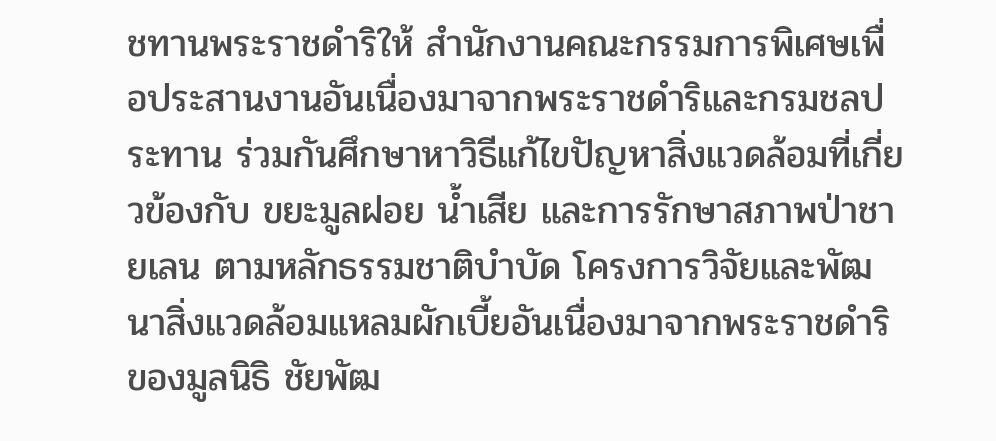ชทานพระราชดำริให้ สำนักงานคณะกรรมการพิเศษเพื่อประสานงานอันเนื่องมาจากพระราชดำริและกรมชลประทาน ร่วมกันศึกษาหาวิธีแก้ไขปัญหาสิ่งแวดล้อมที่เกี่ยวข้องกับ ขยะมูลฝอย น้ำเสีย และการรักษาสภาพป่าชายเลน ตามหลักธรรมชาติบำบัด โครงการวิจัยและพัฒนาสิ่งแวดล้อมแหลมผักเบี้ยอันเนื่องมาจากพระราชดำริ ของมูลนิธิ ชัยพัฒ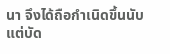นา จึงได้ถือกำเนิดขึ้นนับแต่บัด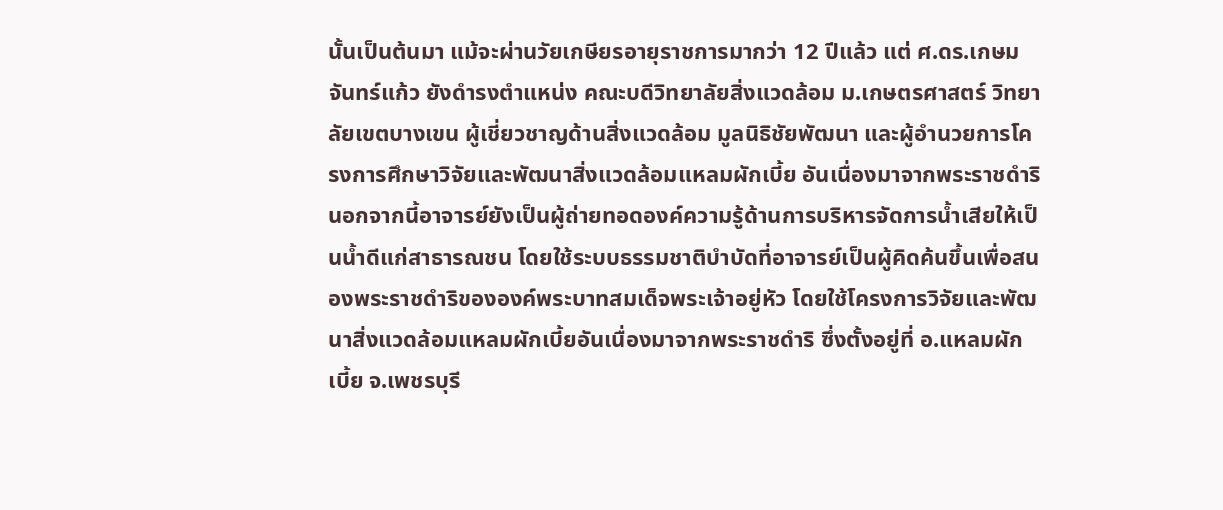นั้นเป็นต้นมา แม้จะผ่านวัยเกษียรอายุราชการมากว่า 12 ปีแล้ว แต่ ศ.ดร.เกษม จันทร์แก้ว ยังดำรงตำแหน่ง คณะบดีวิทยาลัยสิ่งแวดล้อม ม.เกษตรศาสตร์ วิทยาลัยเขตบางเขน ผู้เชี่ยวชาญด้านสิ่งแวดล้อม มูลนิธิชัยพัฒนา และผู้อำนวยการโครงการศึกษาวิจัยและพัฒนาสิ่งแวดล้อมแหลมผักเบี้ย อันเนื่องมาจากพระราชดำริ นอกจากนี้อาจารย์ยังเป็นผู้ถ่ายทอดองค์ความรู้ด้านการบริหารจัดการน้ำเสียให้เป็นน้ำดีแก่สาธารณชน โดยใช้ระบบธรรมชาติบำบัดที่อาจารย์เป็นผู้คิดค้นขึ้นเพื่อสนองพระราชดำริขององค์พระบาทสมเด็จพระเจ้าอยู่หัว โดยใช้โครงการวิจัยและพัฒนาสิ่งแวดล้อมแหลมผักเบี้ยอันเนื่องมาจากพระราชดำริ ซึ่งตั้งอยู่ที่ อ.แหลมผักเบี้ย จ.เพชรบุรี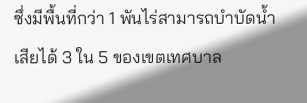ซึ่งมีพื้นที่กว่า 1 พันไร่สามารถบำบัดน้ำเสียได้ 3 ใน 5 ของเขตเทศบาล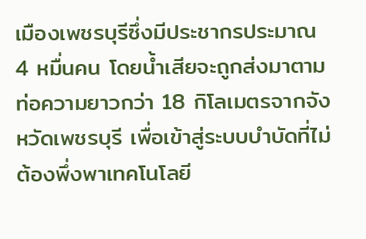เมืองเพชรบุรีซึ่งมีประชากรประมาณ 4 หมื่นคน โดยน้ำเสียจะถูกส่งมาตามท่อความยาวกว่า 18 กิโลเมตรจากจังหวัดเพชรบุรี เพื่อเข้าสู่ระบบบำบัดที่ไม่ต้องพึ่งพาเทคโนโลยี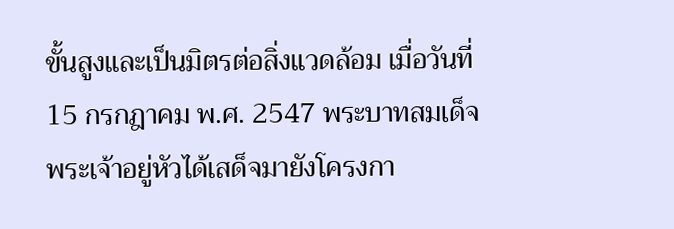ขั้นสูงและเป็นมิตรต่อสิ่งแวดล้อม เมื่อวันที่ 15 กรกฎาคม พ.ศ. 2547 พระบาทสมเด็จพระเจ้าอยู่หัวได้เสด็จมายังโครงกา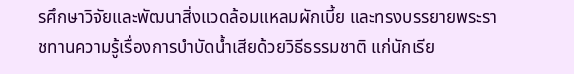รศึกษาวิจัยและพัฒนาสิ่งแวดล้อมแหลมผักเบี้ย และทรงบรรยายพระราชทานความรู้เรื่องการบำบัดน้ำเสียด้วยวิธีธรรมชาติ แก่นักเรีย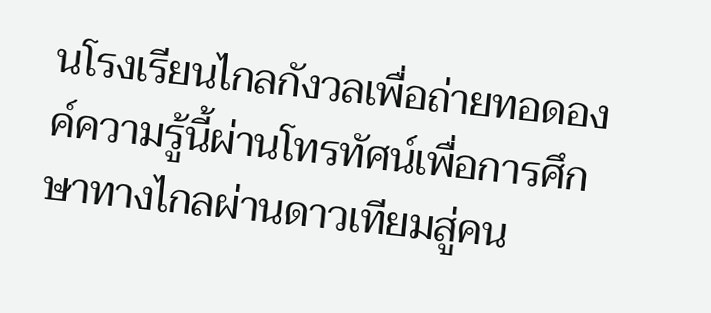นโรงเรียนไกลกังวลเพื่อถ่ายทอดองค์ความรู้นี้ผ่านโทรทัศน์เพื่อการศึกษาทางไกลผ่านดาวเทียมสู่คน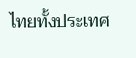ไทยทั้งประเทศ